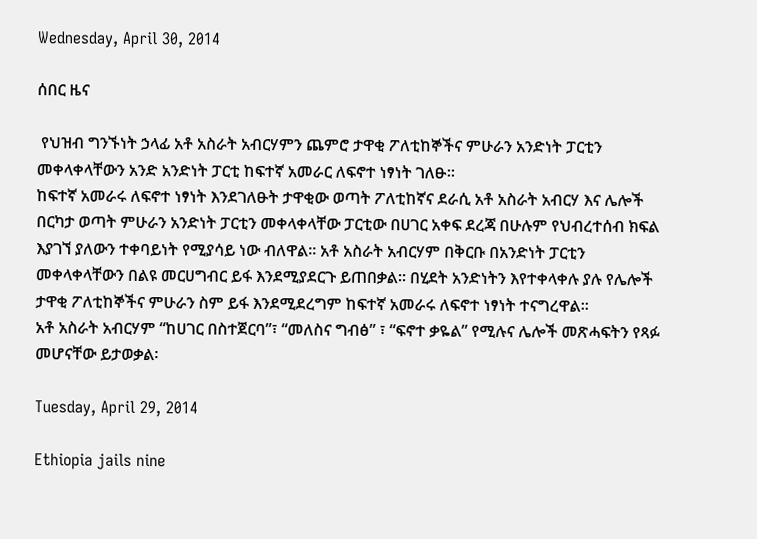Wednesday, April 30, 2014

ሰበር ዜና

 የህዝብ ግንኙነት ኃላፊ አቶ አስራት አብርሃምን ጨምሮ ታዋቂ ፖለቲከኞችና ምሁራን አንድነት ፓርቲን
መቀላቀላቸውን አንድ አንድነት ፓርቲ ከፍተኛ አመራር ለፍኖተ ነፃነት ገለፁ፡፡
ከፍተኛ አመራሩ ለፍኖተ ነፃነት እንደገለፁት ታዋቂው ወጣት ፖለቲከኛና ደራሲ አቶ አስራት አብርሃ እና ሌሎች በርካታ ወጣት ምሁራን አንድነት ፓርቲን መቀላቀላቸው ፓርቲው በሀገር አቀፍ ደረጃ በሁሉም የህብረተሰብ ክፍል እያገኘ ያለውን ተቀባይነት የሚያሳይ ነው ብለዋል፡፡ አቶ አስራት አብርሃም በቅርቡ በአንድነት ፓርቲን መቀላቀላቸውን በልዩ መርሀግብር ይፋ እንደሚያደርጉ ይጠበቃል፡፡ በሂደት አንድነትን እየተቀላቀሉ ያሉ የሌሎች ታዋቂ ፖለቲከኞችና ምሁራን ስም ይፋ እንደሚደረግም ከፍተኛ አመራሩ ለፍኖተ ነፃነት ተናግረዋል፡፡
አቶ አስራት አብርሃም “ከሀገር በስተጀርባ”፣ “መለስና ግብፅ” ፣ “ፍኖተ ቃዬል” የሚሉና ሌሎች መጽሓፍትን የጻፉ መሆናቸው ይታወቃል፡

Tuesday, April 29, 2014

Ethiopia jails nine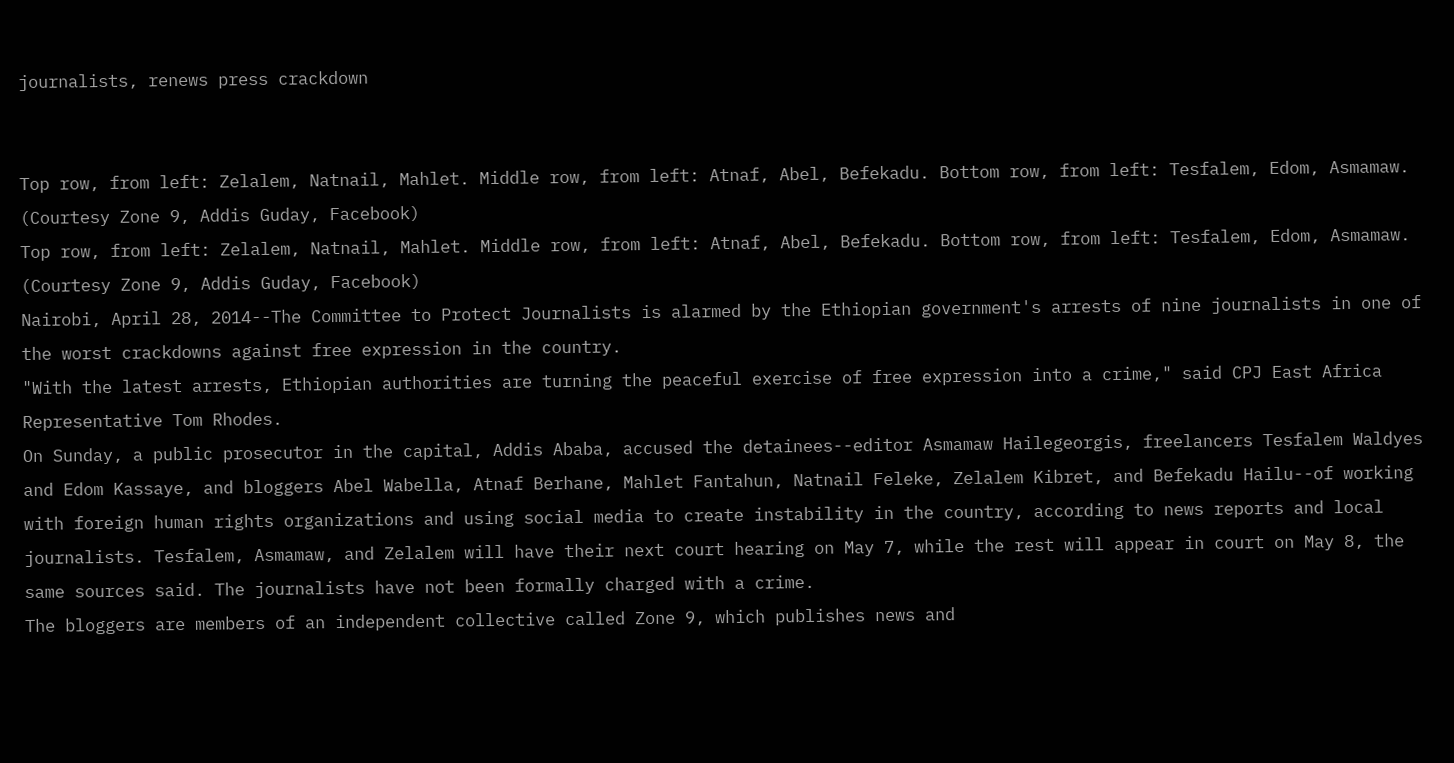journalists, renews press crackdown


Top row, from left: Zelalem, Natnail, Mahlet. Middle row, from left: Atnaf, Abel, Befekadu. Bottom row, from left: Tesfalem, Edom, Asmamaw. (Courtesy Zone 9, Addis Guday, Facebook)
Top row, from left: Zelalem, Natnail, Mahlet. Middle row, from left: Atnaf, Abel, Befekadu. Bottom row, from left: Tesfalem, Edom, Asmamaw. (Courtesy Zone 9, Addis Guday, Facebook)
Nairobi, April 28, 2014--The Committee to Protect Journalists is alarmed by the Ethiopian government's arrests of nine journalists in one of the worst crackdowns against free expression in the country.
"With the latest arrests, Ethiopian authorities are turning the peaceful exercise of free expression into a crime," said CPJ East Africa Representative Tom Rhodes.
On Sunday, a public prosecutor in the capital, Addis Ababa, accused the detainees--editor Asmamaw Hailegeorgis, freelancers Tesfalem Waldyes and Edom Kassaye, and bloggers Abel Wabella, Atnaf Berhane, Mahlet Fantahun, Natnail Feleke, Zelalem Kibret, and Befekadu Hailu--of working with foreign human rights organizations and using social media to create instability in the country, according to news reports and local journalists. Tesfalem, Asmamaw, and Zelalem will have their next court hearing on May 7, while the rest will appear in court on May 8, the same sources said. The journalists have not been formally charged with a crime.
The bloggers are members of an independent collective called Zone 9, which publishes news and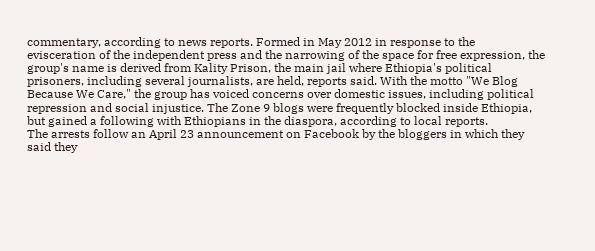commentary, according to news reports. Formed in May 2012 in response to the evisceration of the independent press and the narrowing of the space for free expression, the group's name is derived from Kality Prison, the main jail where Ethiopia's political prisoners, including several journalists, are held, reports said. With the motto "We Blog Because We Care," the group has voiced concerns over domestic issues, including political repression and social injustice. The Zone 9 blogs were frequently blocked inside Ethiopia, but gained a following with Ethiopians in the diaspora, according to local reports.
The arrests follow an April 23 announcement on Facebook by the bloggers in which they said they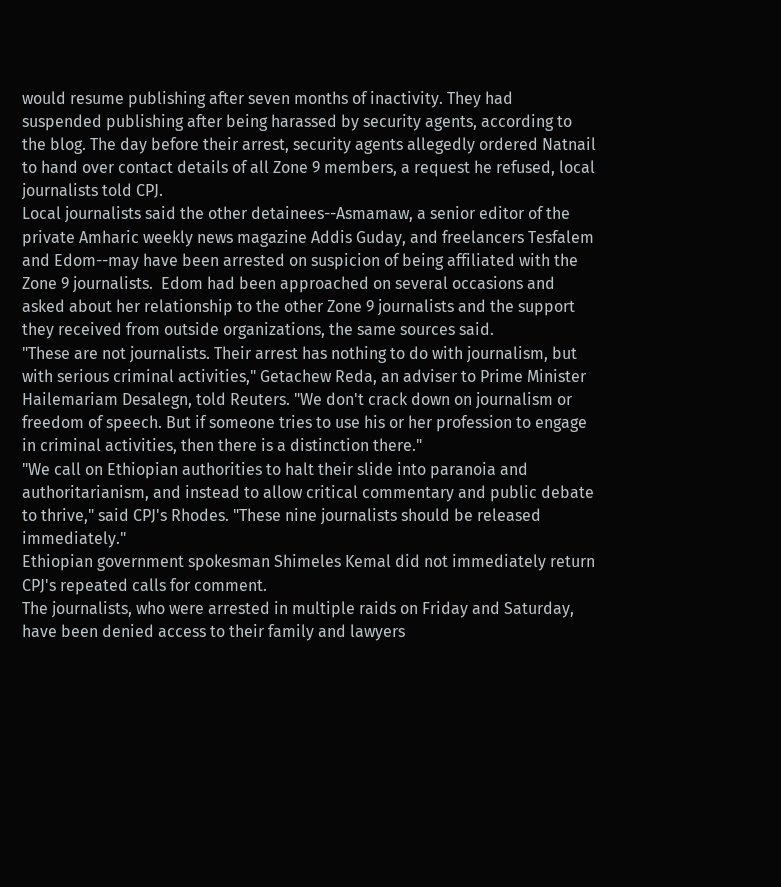would resume publishing after seven months of inactivity. They had suspended publishing after being harassed by security agents, according to the blog. The day before their arrest, security agents allegedly ordered Natnail to hand over contact details of all Zone 9 members, a request he refused, local journalists told CPJ.
Local journalists said the other detainees--Asmamaw, a senior editor of the private Amharic weekly news magazine Addis Guday, and freelancers Tesfalem and Edom--may have been arrested on suspicion of being affiliated with the Zone 9 journalists.  Edom had been approached on several occasions and asked about her relationship to the other Zone 9 journalists and the support they received from outside organizations, the same sources said.
"These are not journalists. Their arrest has nothing to do with journalism, but with serious criminal activities," Getachew Reda, an adviser to Prime Minister Hailemariam Desalegn, told Reuters. "We don't crack down on journalism or freedom of speech. But if someone tries to use his or her profession to engage in criminal activities, then there is a distinction there."
"We call on Ethiopian authorities to halt their slide into paranoia and authoritarianism, and instead to allow critical commentary and public debate to thrive," said CPJ's Rhodes. "These nine journalists should be released immediately."
Ethiopian government spokesman Shimeles Kemal did not immediately return CPJ's repeated calls for comment.
The journalists, who were arrested in multiple raids on Friday and Saturday, have been denied access to their family and lawyers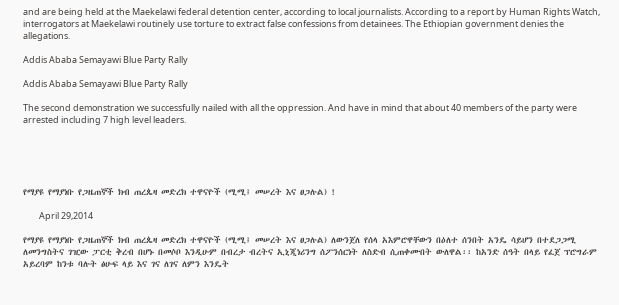and are being held at the Maekelawi federal detention center, according to local journalists. According to a report by Human Rights Watch, interrogators at Maekelawi routinely use torture to extract false confessions from detainees. The Ethiopian government denies the allegations.

Addis Ababa Semayawi Blue Party Rally

Addis Ababa Semayawi Blue Party Rally

The second demonstration we successfully nailed with all the oppression. And have in mind that about 40 members of the party were arrested including 7 high level leaders.





የማያዩ የማያነቡ የጋዜጠኞች ክብ ጠረጴዛ መድረክ ተዋናዮች (ሚሚ፤ መሠረት እና ፀጋሉል) !

        April 29,2014

የማያዩ የማያነቡ የጋዜጠኞች ክብ ጠረጴዛ መድረክ ተዋናዮች (ሚሚ፤ መሠረት እና ፀጋሉል) ለውንጀለ የሰላ አእምሮዋቸውን በዕለተ ሰንበት አንዴ ሳይሆን በተደጋጋሚ ለመንግስትና ገዢው ፓርቲ ቅረብ በሆኑ በመሶቦ እንዲሁም በብረታ ብረትና ኢኒጂነሪንግ ሰፖንሰርነት ለስድብ ሲጠቀሙበት ውለዋል፡፡ ከአንድ ሰዓት በላይ የፈጀ ፕሮግራም አይረባም ከንቱ ባሉት ፅሁፍ ላይ እና ገና ለገና ለምን እንዴት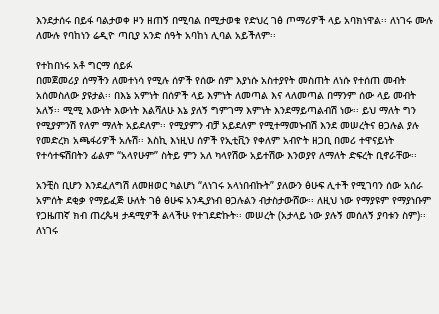እንደታሰሩ በይፋ ባልታወቀ ዞን ዘጠኝ በሚባል በሚታወቁ የድህረ ገፅ ጦማሪዎች ላይ አባክነዋል፡፡ ለነገሩ ሙሉ ለሙሉ የባከነን ሬዲዮ ጣቢያ አንድ ሰዓት አባከነ ሊባል አይችለም፡፡

የተከበነሩ አቶ ግርማ ሰይፉ
በመጀመሪያ ሰማችን ለመተነሳ የሚሉ ሰዎች የሰው ሰም እያነሱ አስተያየት መስጠት ለነሱ የተሰጠ መብት አሰመስለው ያዩታል፡፡ በእኔ አምነት በሰዎች ላይ እምነት ለመጣል እና ላለመጣል በማንም ሰው ላይ መብት አለኝ፡፡ ሚሚ እውነት እውነት እልሻለሁ እኔ ያለኝ ግምገማ እምነት እንደማይጣልብሽ ነው፡፡ ይህ ማለት ግን የሚያምንሽ የለም ማለት አይደለም፡፡ የሚያምን ብቻ አይደለም የሚተማመኑብሽ እንደ መሠረትና ፀጋሉል ያሉ የመድረክ አጫፋሪዎች አሉሽ፡፡ እስኪ እነዚህ ሰዎች የኢቲቪን የቀለም አብዮት ዘጋቢ በመሪ ተዋናይነት የተሳተፍሽበትን ፊልም “አላየሁም” ስትይ ምን አለ ካላየሽው አይተሽው እንወያየ ለማለት ድፍረት ቢኖራቸው፡፡

አንቺስ ቢሆን እንደፈለግሽ ለመዘወር ካልሆነ “ለነገሩ አላነበብኩት” ያለውን ፅሁፍ ሊተች የሚገባን ሰው አሰራ አምሰት ደቂቃ የማይፈጅ ሁለት ገፅ ፅሁፍ አንዲያነብ ፀጋሉልን ብታስታውሸው፡፡ ለዚህ ነው የማያዩም የማያነቡም የጋዜጠኛ ክብ ጠረጴዛ ታዳሚዎች ልላችሁ የተገደድኩት፡፡ መሠረት (አታላይ ነው ያሉኝ መሰለኝ ያባቱን ስም)፡፡ ለነገሩ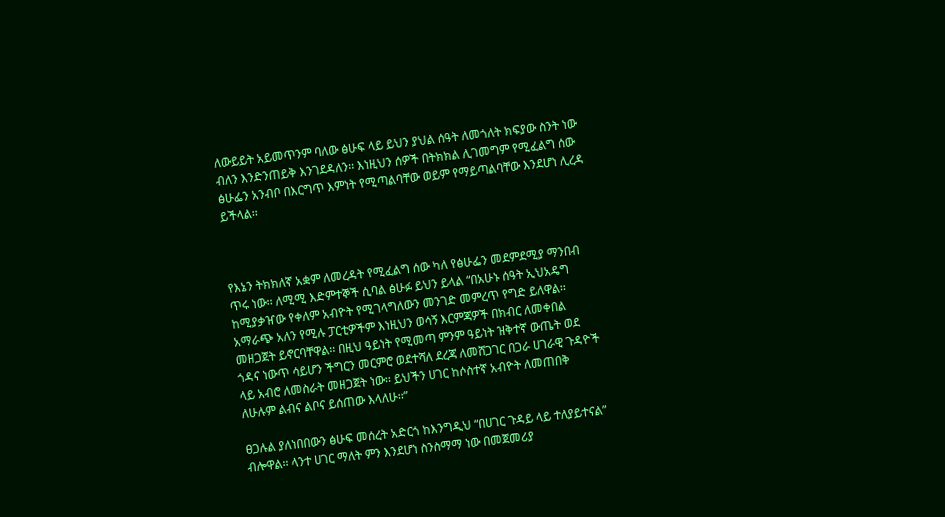ለውይይት አይመጥንም ባለው ፅሁፍ ላይ ይህን ያህል ሰዓት ለመጎለት ክፍያው ስንት ነው ብለን እንድንጠይቅ እንገደዳለን፡፡ እነዚህን ሰዎች በትክክል ሊገመግም የሚፈልግ ሰው ፅሁፌን አንብቦ በእርግጥ እምነት የሚጣልባቸው ወይም የማይጣልባቸው እንደሆነ ሊረዳ ይችላል፡፡



የእኔን ትክክለኛ አቋም ለመረዳት የሚፈልግ ሰው ካለ የፅሁፌን መደምደሚያ ማንበብ ጥሩ ነው፡፡ ለሚሚ እድምተኞች ሲባል ፅሁፉ ይህን ይላል “በአሁኑ ሰዓት ኢህአዴግ ከሚያቃዠው የቀለም አብዮት የሚገላግለውን መንገድ መምረጥ የግድ ይለዋል፡፡ አማራጭ አለን የሚሉ ፓርቲዎችም እነዚህን ወሳኝ እርምጃዎች በክብር ለመቀበል መዘጋጀት ይኖርባቸዋል፡፡ በዚህ ዓይነት የሚመጣ ምንም ዓይነት ዝቅተኛ ውጤት ወደ ጎዳና ነውጥ ሳይሆን ችግርን መርምሮ ወደተሻለ ደረጃ ለመሸጋገር በጋራ ሀገራዊ ጉዳዮች ላይ አብሮ ለመስራት መዘጋጀት ነው፡፡ ይህችን ሀገር ከሶስተኛ አብዮት ለመጠበቅ ለሁሉም ልብና ልቦና ይሰጠው እላለሁ፡፡”

ፀጋሉል ያለነበበውን ፅሁፍ መሰረት አድርጎ ከእንግዲህ “በሀገር ጉዳይ ላይ ተለያይተናል” ብሎዋል፡፡ ላንተ ሀገር ማለት ምን እንደሆነ ስንስማማ ነው በመጀመሪያ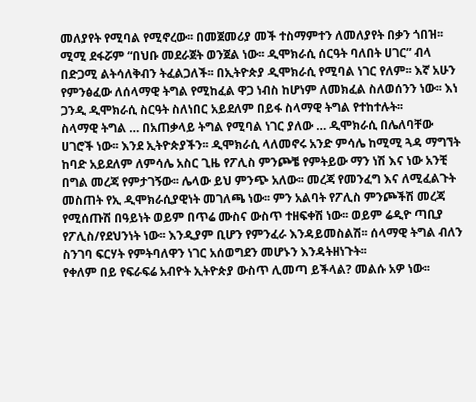መለያየት የሚባል የሚኖረው፡፡ በመጀመሪያ መች ተስማምተን ለመለያየት በቃን ጎበዝ፡፡ ሚሚ ደፋሯም “በህቡ መደራጀት ወንጀል ነው፡፡ ዲሞክራሲ ሰርዓት ባለበት ሀገር” ብላ በድጋሚ ልትሳለቅብን ትፈልጋለች፡፡ በኢትዮጵያ ዲሞክራሲ የሚባል ነገር የለም፡፡ እኛ አሁን የምንፅፈው ለሰላማዊ ትግል የሚከፈል ዋጋ ነብስ ከሆነም ለመክፈል ስለወሰንን ነው፡፡ እነ ጋንዲ ዲሞክራሲ ስርዓት ስለነበር አይደለም በይፋ ስላማዊ ትግል የተከተሉት፡፡
ስላማዊ ትግል … በአጠቃላይ ትግል የሚባል ነገር ያለው … ዲሞክራሲ በሌለባቸው ሀገሮች ነው፡፡ እንደ ኢትዮጵያችን፡፡ ዲሞክራሲ ላለመኖሩ አንድ ምሳሌ ከሚሚ ጓዳ ማግኘት ከባድ አይደለም ለምሳሌ አስር ጊዜ የፖሊስ ምንጮቼ የምትይው ማን ነሽ እና ነው አንቺ በግል መረጃ የምታገኝው፡፡ ሌላው ይህ ምንጭ አለው፡፡ መረጃ የመንፈግ እና ለሚፈልጉት መስጠት የኢ ዲሞክራሲያዊነት መገለጫ ነው፡፡ ምን አልባት የፖሊስ ምንጮችሽ መረጃ የሚሰጡሽ በዓይነት ወይም በጥሬ ሙስና ውስጥ ተዘፍቀሽ ነው፡፡ ወይም ሬዲዮ ጣቢያ የፖሊስ/የደህንነት ነው፡፡ እንዲያም ቢሆን የምንፈራ እንዳይመስልሽ፡፡ ሰላማዊ ትግል ብለን ስንገባ ፍርሃት የምትባለዋን ነገር አሰወግደን መሆኑን እንዳትዘነጉት፡፡
የቀለም በይ የፍራፍሬ አብዮት ኢትዮጵያ ውስጥ ሊመጣ ይችላል? መልሱ አዎ ነው፡፡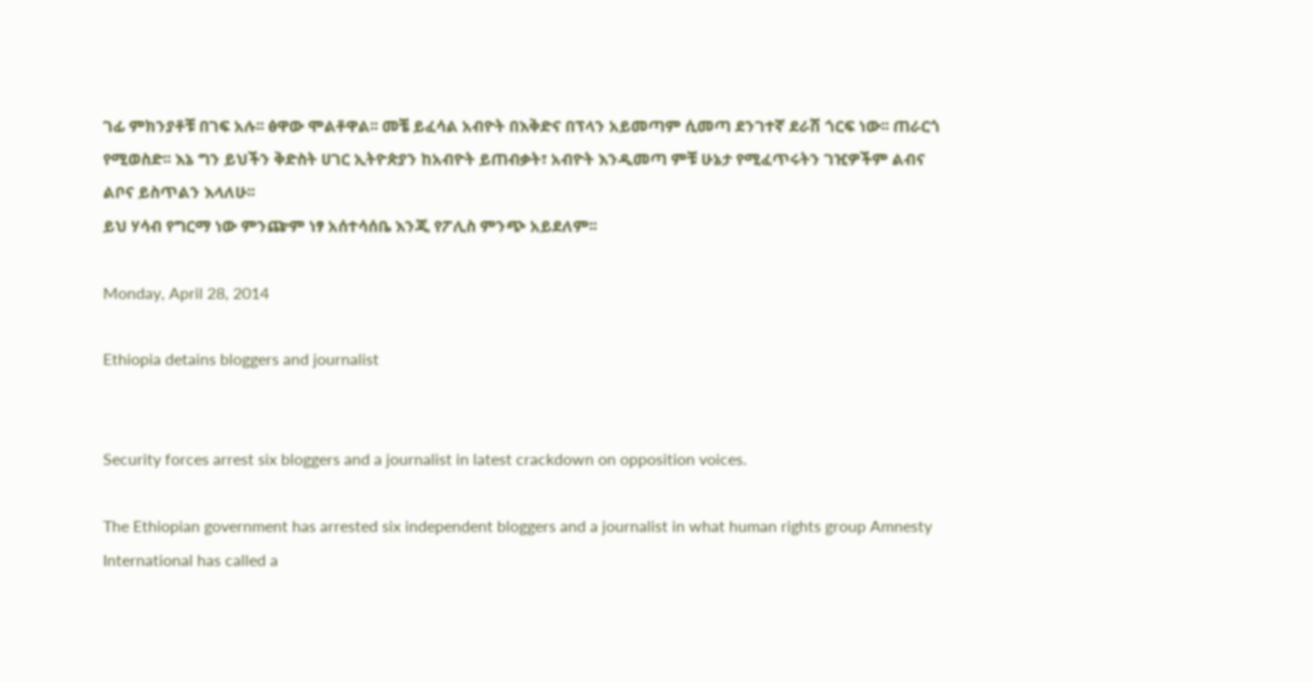ገፊ ምክንያቶቹ በገፍ አሉ፡፡ ፅዋው ሞልቶዋል፡፡ መቼ ይፈሳል አብዮት በእቅድና በፕላን አይመጣም ሲመጣ ደንገተኛ ደራሽ ጎርፍ ነው፡፡ ጠራርጎ የሚወስድ፡፡ እኔ ግን ይህችን ቅድስት ሀገር ኢትዮጵያን ከአብዮት ይጠብቃት፣ አብዮት እንዲመጣ ምቹ ሁኔታ የሚፈጥሩትን ገዢዎችም ልብና ልቦና ይስጥልን እላለሁ፡፡
ይህ ሃሳብ የግርማ ነው ምንጬም ነፃ አሰተሳሰቤ እንጂ የፖሊስ ምንጭ አይደለም፡፡

Monday, April 28, 2014

Ethiopia detains bloggers and journalist


Security forces arrest six bloggers and a journalist in latest crackdown on opposition voices.

The Ethiopian government has arrested six independent bloggers and a journalist in what human rights group Amnesty International has called a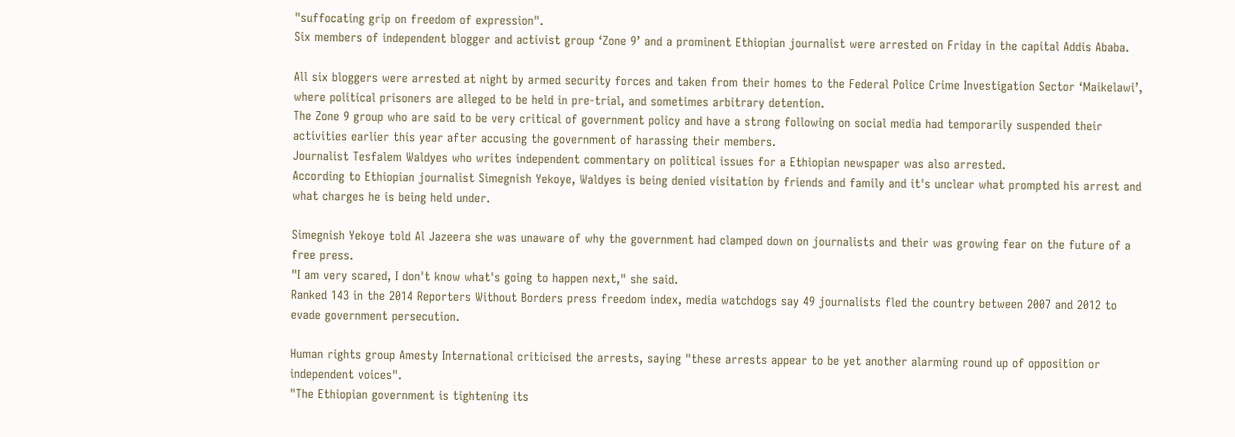"suffocating grip on freedom of expression".
Six members of independent blogger and activist group ‘Zone 9’ and a prominent Ethiopian journalist were arrested on Friday in the capital Addis Ababa.

All six bloggers were arrested at night by armed security forces and taken from their homes to the Federal Police Crime Investigation Sector ‘Maikelawi’, where political prisoners are alleged to be held in pre-trial, and sometimes arbitrary detention.
The Zone 9 group who are said to be very critical of government policy and have a strong following on social media had temporarily suspended their activities earlier this year after accusing the government of harassing their members.
Journalist Tesfalem Waldyes who writes independent commentary on political issues for a Ethiopian newspaper was also arrested.
According to Ethiopian journalist Simegnish Yekoye, Waldyes is being denied visitation by friends and family and it's unclear what prompted his arrest and what charges he is being held under.

Simegnish Yekoye told Al Jazeera she was unaware of why the government had clamped down on journalists and their was growing fear on the future of a free press.
"I am very scared, I don't know what's going to happen next," she said.
Ranked 143 in the 2014 Reporters Without Borders press freedom index, media watchdogs say 49 journalists fled the country between 2007 and 2012 to evade government persecution.

Human rights group Amesty International criticised the arrests, saying "these arrests appear to be yet another alarming round up of opposition or independent voices".
"The Ethiopian government is tightening its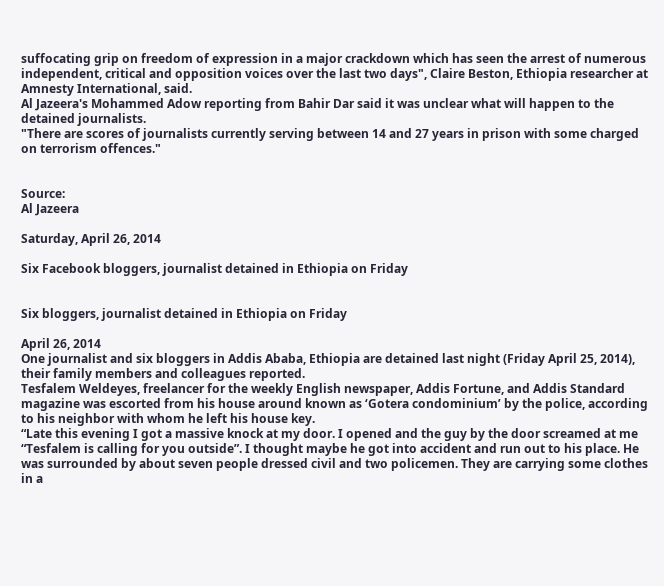suffocating grip on freedom of expression in a major crackdown which has seen the arrest of numerous independent, critical and opposition voices over the last two days", Claire Beston, Ethiopia researcher at Amnesty International, said.
Al Jazeera's Mohammed Adow reporting from Bahir Dar said it was unclear what will happen to the detained journalists.
"There are scores of journalists currently serving between 14 and 27 years in prison with some charged on terrorism offences."


Source:
Al Jazeera

Saturday, April 26, 2014

Six Facebook bloggers, journalist detained in Ethiopia on Friday


Six bloggers, journalist detained in Ethiopia on Friday

April 26, 2014
One journalist and six bloggers in Addis Ababa, Ethiopia are detained last night (Friday April 25, 2014), their family members and colleagues reported.
Tesfalem Weldeyes, freelancer for the weekly English newspaper, Addis Fortune, and Addis Standard magazine was escorted from his house around known as ‘Gotera condominium’ by the police, according to his neighbor with whom he left his house key.
“Late this evening I got a massive knock at my door. I opened and the guy by the door screamed at me “Tesfalem is calling for you outside”. I thought maybe he got into accident and run out to his place. He was surrounded by about seven people dressed civil and two policemen. They are carrying some clothes in a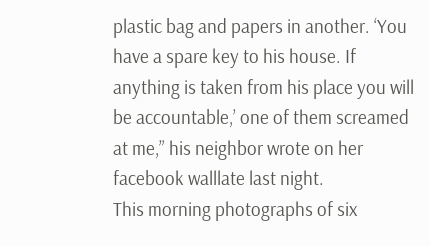plastic bag and papers in another. ‘You have a spare key to his house. If anything is taken from his place you will be accountable,’ one of them screamed at me,” his neighbor wrote on her facebook walllate last night.
This morning photographs of six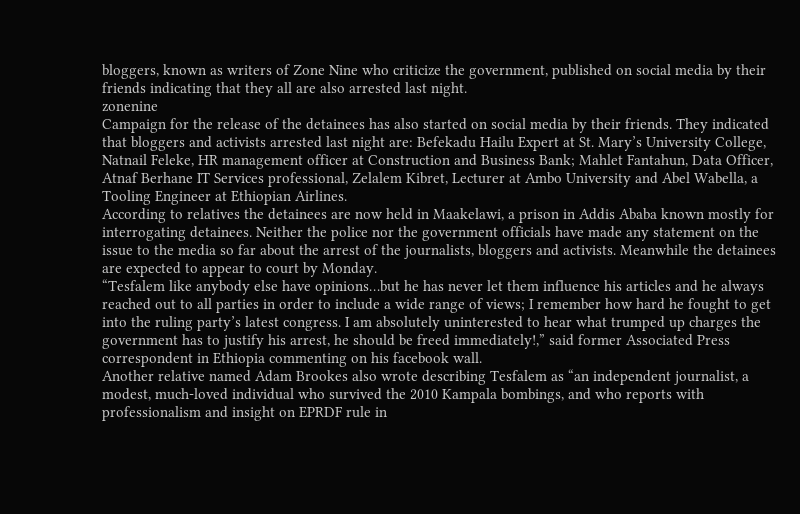bloggers, known as writers of Zone Nine who criticize the government, published on social media by their friends indicating that they all are also arrested last night.
zonenine
Campaign for the release of the detainees has also started on social media by their friends. They indicated that bloggers and activists arrested last night are: Befekadu Hailu Expert at St. Mary’s University College, Natnail Feleke, HR management officer at Construction and Business Bank; Mahlet Fantahun, Data Officer, Atnaf Berhane IT Services professional, Zelalem Kibret, Lecturer at Ambo University and Abel Wabella, a Tooling Engineer at Ethiopian Airlines.
According to relatives the detainees are now held in Maakelawi, a prison in Addis Ababa known mostly for interrogating detainees. Neither the police nor the government officials have made any statement on the issue to the media so far about the arrest of the journalists, bloggers and activists. Meanwhile the detainees are expected to appear to court by Monday.
“Tesfalem like anybody else have opinions…but he has never let them influence his articles and he always reached out to all parties in order to include a wide range of views; I remember how hard he fought to get into the ruling party’s latest congress. I am absolutely uninterested to hear what trumped up charges the government has to justify his arrest, he should be freed immediately!,” said former Associated Press correspondent in Ethiopia commenting on his facebook wall.
Another relative named Adam Brookes also wrote describing Tesfalem as “an independent journalist, a modest, much-loved individual who survived the 2010 Kampala bombings, and who reports with professionalism and insight on EPRDF rule in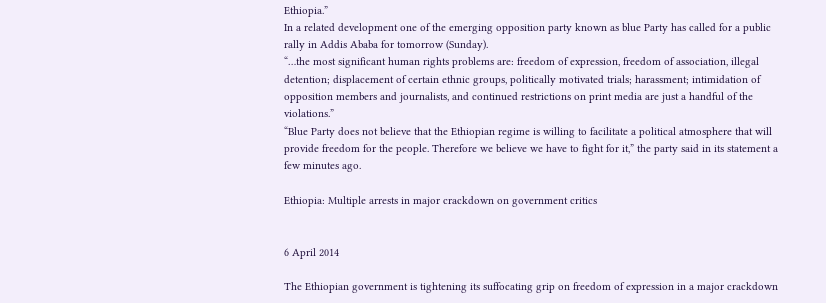Ethiopia.”
In a related development one of the emerging opposition party known as blue Party has called for a public rally in Addis Ababa for tomorrow (Sunday).
“…the most significant human rights problems are: freedom of expression, freedom of association, illegal detention; displacement of certain ethnic groups, politically motivated trials; harassment; intimidation of opposition members and journalists, and continued restrictions on print media are just a handful of the violations.”
“Blue Party does not believe that the Ethiopian regime is willing to facilitate a political atmosphere that will provide freedom for the people. Therefore we believe we have to fight for it,” the party said in its statement a few minutes ago.

Ethiopia: Multiple arrests in major crackdown on government critics


6 April 2014

The Ethiopian government is tightening its suffocating grip on freedom of expression in a major crackdown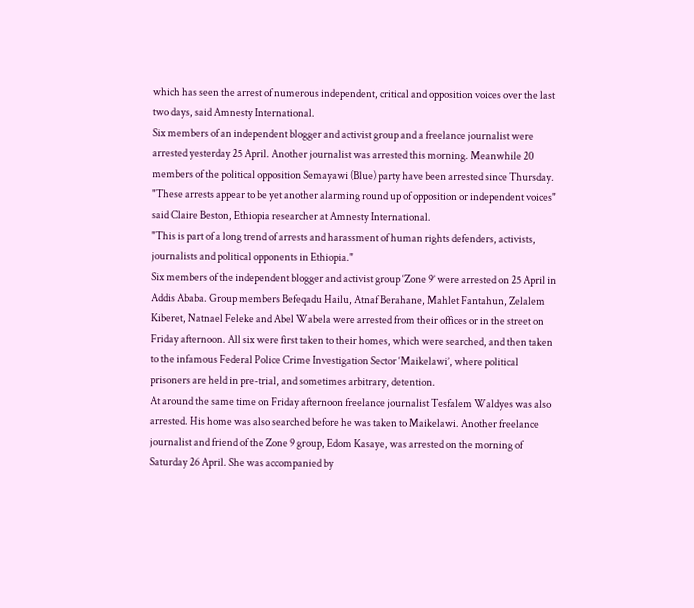which has seen the arrest of numerous independent, critical and opposition voices over the last two days, said Amnesty International.
Six members of an independent blogger and activist group and a freelance journalist were arrested yesterday 25 April. Another journalist was arrested this morning. Meanwhile 20 members of the political opposition Semayawi (Blue) party have been arrested since Thursday.
"These arrests appear to be yet another alarming round up of opposition or independent voices" said Claire Beston, Ethiopia researcher at Amnesty International.
"This is part of a long trend of arrests and harassment of human rights defenders, activists, journalists and political opponents in Ethiopia."
Six members of the independent blogger and activist group ‘Zone 9’ were arrested on 25 April in Addis Ababa. Group members Befeqadu Hailu, Atnaf Berahane, Mahlet Fantahun, Zelalem Kiberet, Natnael Feleke and Abel Wabela were arrested from their offices or in the street on Friday afternoon. All six were first taken to their homes, which were searched, and then taken to the infamous Federal Police Crime Investigation Sector ‘Maikelawi’, where political prisoners are held in pre-trial, and sometimes arbitrary, detention.
At around the same time on Friday afternoon freelance journalist Tesfalem Waldyes was also arrested. His home was also searched before he was taken to Maikelawi. Another freelance journalist and friend of the Zone 9 group, Edom Kasaye, was arrested on the morning of Saturday 26 April. She was accompanied by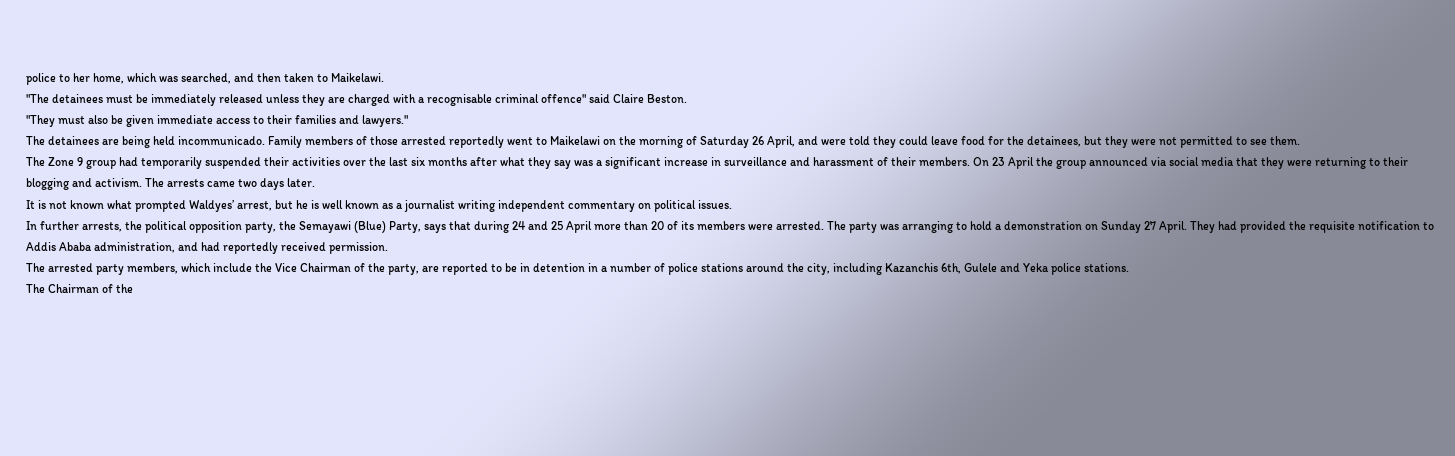police to her home, which was searched, and then taken to Maikelawi.
"The detainees must be immediately released unless they are charged with a recognisable criminal offence" said Claire Beston.
"They must also be given immediate access to their families and lawyers."
The detainees are being held incommunicado. Family members of those arrested reportedly went to Maikelawi on the morning of Saturday 26 April, and were told they could leave food for the detainees, but they were not permitted to see them.
The Zone 9 group had temporarily suspended their activities over the last six months after what they say was a significant increase in surveillance and harassment of their members. On 23 April the group announced via social media that they were returning to their blogging and activism. The arrests came two days later.
It is not known what prompted Waldyes’ arrest, but he is well known as a journalist writing independent commentary on political issues.
In further arrests, the political opposition party, the Semayawi (Blue) Party, says that during 24 and 25 April more than 20 of its members were arrested. The party was arranging to hold a demonstration on Sunday 27 April. They had provided the requisite notification to Addis Ababa administration, and had reportedly received permission.
The arrested party members, which include the Vice Chairman of the party, are reported to be in detention in a number of police stations around the city, including Kazanchis 6th, Gulele and Yeka police stations.
The Chairman of the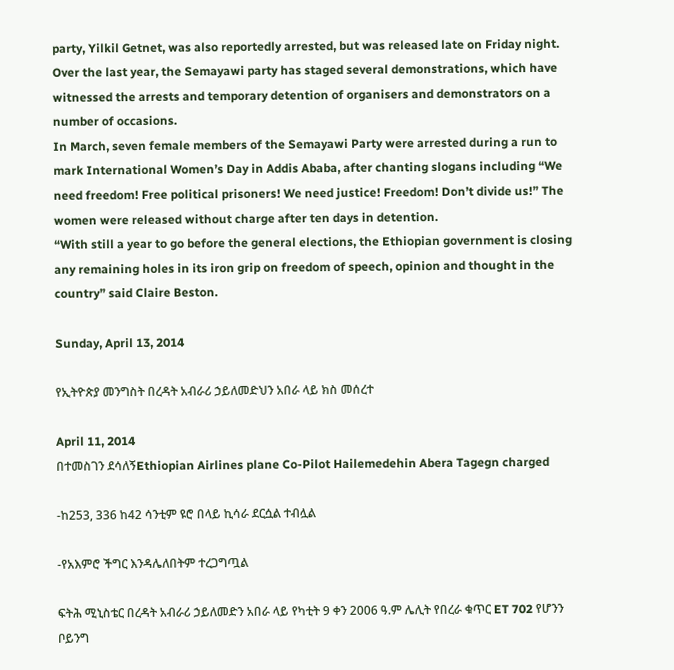party, Yilkil Getnet, was also reportedly arrested, but was released late on Friday night.
Over the last year, the Semayawi party has staged several demonstrations, which have witnessed the arrests and temporary detention of organisers and demonstrators on a number of occasions.
In March, seven female members of the Semayawi Party were arrested during a run to mark International Women’s Day in Addis Ababa, after chanting slogans including “We need freedom! Free political prisoners! We need justice! Freedom! Don’t divide us!” The women were released without charge after ten days in detention.
“With still a year to go before the general elections, the Ethiopian government is closing any remaining holes in its iron grip on freedom of speech, opinion and thought in the country” said Claire Beston.

Sunday, April 13, 2014

የኢትዮጵያ መንግስት በረዳት አብራሪ ኃይለመድህን አበራ ላይ ክስ መሰረተ

April 11, 2014
በተመስገን ደሳለኝEthiopian Airlines plane Co-Pilot Hailemedehin Abera Tagegn charged

-ከ253, 336 ከ42 ሳንቲም ዩሮ በላይ ኪሳራ ደርሷል ተብሏል

-የአእምሮ ችግር እንዳሌለበትም ተረጋግጧል

ፍትሕ ሚኒስቴር በረዳት አብራሪ ኃይለመድን አበራ ላይ የካቲት 9 ቀን 2006 ዓ.ም ሌሊት የበረራ ቁጥር ET 702 የሆንን ቦይንግ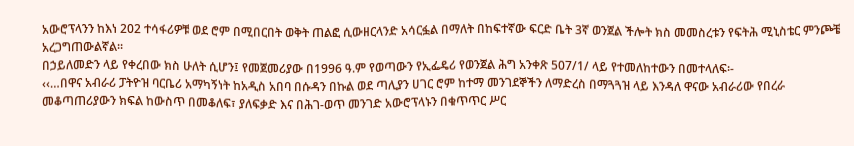አውሮፕላንን ከእነ 202 ተሳፋሪዎቹ ወደ ሮም በሚበርበት ወቅት ጠልፎ ሲውዘርላንድ አሳርፏል በማለት በከፍተኛው ፍርድ ቤት 3ኛ ወንጀል ችሎት ክስ መመስረቱን የፍትሕ ሚኒስቴር ምንጮቼ አረጋግጠውልኛል፡፡
በኃይለመድን ላይ የቀረበው ክስ ሁለት ሲሆን፤ የመጀመሪያው በ1996 ዓ.ም የወጣውን የኢፌዴሪ የወንጀል ሕግ አንቀጽ 507/1/ ላይ የተመለከተውን በመተላለፍ፡-
‹‹…በዋና አብራሪ ፓትዮዝ ባርቤሪ አማካኝነት ከአዲስ አበባ በሱዳን በኩል ወደ ጣሊያን ሀገር ሮም ከተማ መንገደኞችን ለማድረስ በማጓጓዝ ላይ እንዳለ ዋናው አብራሪው የበረራ መቆጣጠሪያውን ክፍል ከውስጥ በመቆለፍ፣ ያለፍቃድ እና በሕገ-ወጥ መንገድ አውሮፕላኑን በቁጥጥር ሥር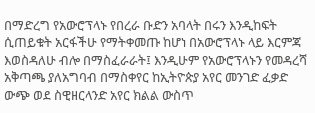በማድረግ የአውሮፕላኑ የበረራ ቡድን አባላት በሩን እንዲከፍት ሲጠይቁት አርፋችሁ የማትቀመጡ ከሆነ በአውሮፕላኑ ላይ እርምጃ እወስዳለሁ ብሎ በማስፈራራት፤ እንዲሁም የአውሮፕላኑን የመዳረሻ አቅጣጫ ያለአግባብ በማስቀየር ከኢትዮጵያ አየር መንገድ ፈቃድ ውጭ ወደ ስዊዘርላንድ አየር ክልል ውስጥ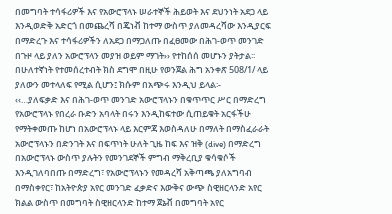በመግባት ተሳፋሪዎች እና የአውሮፕላኑ ሠራተኞች ሕይወት እና ደህንነት አደጋ ላይ እንዲወድቅ አድርጎ በመጨረሻ በጄነቭ ከተማ ውስጥ ያለመዳረሻው እንዲያርፍ በማድረጉ እና ተሳፋሪዎችን ለአደጋ በማጋለጡ በፈፀመው በሕገ-ወጥ መንገድ በጉዞ ላይ ያለን አውሮፕላን መያዝ ወይም ማገት›› የተከሰሰ መሆኑን ያትታል፡፡
በሁለተኛነት የተመሰረተብት ክስ ደግሞ በዚሁ የወንጀል ሕግ አንቀጽ 508/1/ ላይ ያለውን መተላለፍ የሚል ሲሆን፤ ክሱም በአጭሩ እንዲህ ይላል፡-
‹‹…ያለፍቃድ እና በሕገ-ወጥ መንገድ አውሮፕላኑን በቁጥጥር ሥር በማድረግ የአውሮፕላኑ የበረራ ቡድን አባላት በሩን እንዲከፍተው ሲጠይቁት አርፋችሁ የማትቀመጡ ከሆነ በአውሮፕላኑ ላይ እርምጃ እወስዳለሁ በማለት በማስፈራራት አውሮፕላኑን በድንገት እና በፍጥነት ሁለት ጊዜ ከፍ እና ዝቅ (dive) በማድረግ በአውሮፕላኑ ውስጥ ያሉትን የመንገደኞች ምግብ ማቅረቢያ ቁሳቁሶች እንዲገለባበጡ በማድረግ፣ የአውሮፕላኑን የመዳረሻ አቅጣጫ ያለአግባብ በማስቀየር፣ ከአትዮጵያ አየር መንገድ ፈቃድና እውቅና ውጭ ስዊዘርላንድ አየር ክልል ውስጥ በመግባት ስዊዘርላንድ ከተማ ጀኔቭ በመግባት አየር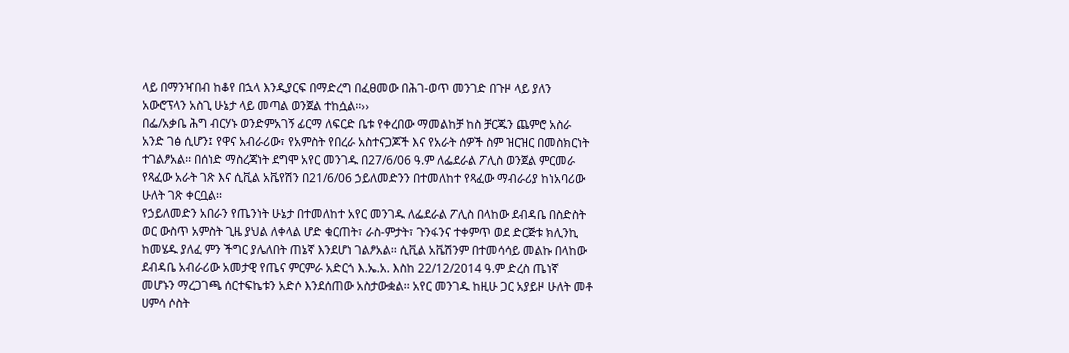ላይ በማንዣበብ ከቆየ በኋላ እንዲያርፍ በማድረግ በፈፀመው በሕገ-ወጥ መንገድ በጉዞ ላይ ያለን አውሮፕላን አስጊ ሁኔታ ላይ መጣል ወንጀል ተከሷል፡፡››
በፌ/አቃቤ ሕግ ብርሃኑ ወንድምአገኝ ፊርማ ለፍርድ ቤቱ የቀረበው ማመልከቻ ከስ ቻርጁን ጨምሮ አስራ አንድ ገፅ ሲሆን፤ የዋና አብራሪው፣ የአምስት የበረራ አስተናጋጆች እና የአራት ሰዎች ስም ዝርዝር በመስክርነት ተገልፆአል፡፡ በሰነድ ማስረጃነት ደግሞ አየር መንገዱ በ27/6/06 ዓ.ም ለፌደራል ፖሊስ ወንጀል ምርመራ የጻፈው አራት ገጽ እና ሲቪል አቬየሽን በ21/6/06 ኃይለመድንን በተመለከተ የጻፈው ማብራሪያ ከነአባሪው ሁለት ገጽ ቀርቧል፡፡
የኃይለመድን አበራን የጤንነት ሁኔታ በተመለከተ አየር መንገዱ ለፌደራል ፖሊስ በላከው ደብዳቤ በስድስት ወር ውስጥ አምስት ጊዜ ያህል ለቀላል ሆድ ቁርጠት፣ ራስ-ምታት፣ ጉንፋንና ተቀምጥ ወደ ድርጅቱ ክሊንኪ ከመሄዱ ያለፈ ምን ችግር ያሌለበት ጠኔኛ እንደሆነ ገልፆአል፡፡ ሲቪል አቬሽንም በተመሳሳይ መልኩ በላከው ደብዳቤ አብራሪው አመታዊ የጤና ምርምራ አድርጎ እ.ኤ.አ. እስከ 22/12/2014 ዓ.ም ድረስ ጤነኛ መሆኑን ማረጋገጫ ሰርተፍኬቱን አድሶ እንደሰጠው አስታውቋል፡፡ አየር መንገዱ ከዚሁ ጋር አያይዞ ሁለት መቶ ሀምሳ ሶስት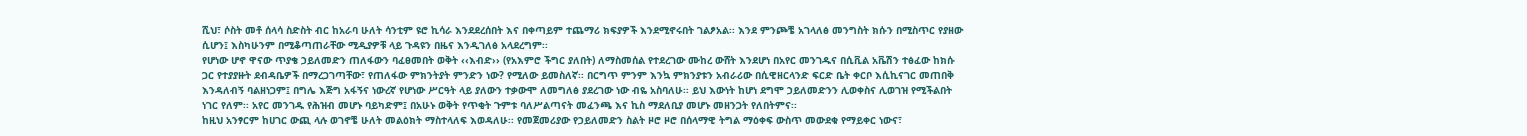ሺህ፣ ሶስት መቶ ሰላሳ ስድስት ብር ከአራባ ሁለት ሳንቲም ዩሮ ኪሳራ እንደደረሰበት እና በቀጣይም ተጨማሪ ክፍያዎች እንደሚኖሩበት ገልፆአል፡፡ እንደ ምንጮቼ አገላለፅ መንግስት ክሱን በሚስጥር የያዘው ሲሆን፤ እስካሁንም በሚቆጣጠራቸው ሚዲያዎቹ ላይ ጉዳዩን በዜና እንዲገለፅ አላደረግም፡፡
የሆነው ሆኖ ዋናው ጥያቄ ኃይለመድን ጠለፋውን ባፈፀመበት ወቅት ‹‹እብድ›› (የአእምሮ ችግር ያለበት) ለማስመሰል የተደረገው ሙከረ ውሸት እንደሆነ በአየር መንገዱና በሲቪል አቬሽን ተፅፈው ከክሱ ጋር የተያያዙት ደብዳቤዎች በማረጋገጣቸው፣ የጠለፋው ምክንትያት ምንድን ነው? የሚለው ይመስለኛ፡፡ በርግጥ ምንም እንኳ ምክንያቱን አብራሪው በሲዊዘርላንድ ፍርድ ቤት ቀርቦ እሲኪናገር መጠበቅ እንዳለብኝ ባልዘነጋም፤ በግሌ እጅግ አፋኝና ነውረኛ የሆነው ሥርዓት ላይ ያለውን ተቃውሞ ለመግለፅ ያደረገው ነው ብዬ አስባለሁ፡፡ ይህ እውነት ከሆነ ደግሞ ኃይለመድንን ሊወቀስና ሊወገዝ የሚችልበት ነገር የለም፡፡ አየር መንገዱ የሕዝብ መሆኑ ባይካድም፤ በአሁኑ ወቅት የጥቂት ጉምቱ ባለሥልጣናት መፈንጫ እና ኪስ ማደለቢያ መሆኑ መዘንጋት የለበትምና፡፡
ከዚህ አንፃርም ከሀገር ውጪ ላሉ ወገኖቼ ሁለት መልዕክት ማስተላለፍ እወዳለሁ፡፡ የመጀመሪያው የኃይለመድን ስልት ዞሮ ዞሮ በሰላማዊ ትግል ማዕቀፍ ውስጥ መውደቁ የማይቀር ነውና፣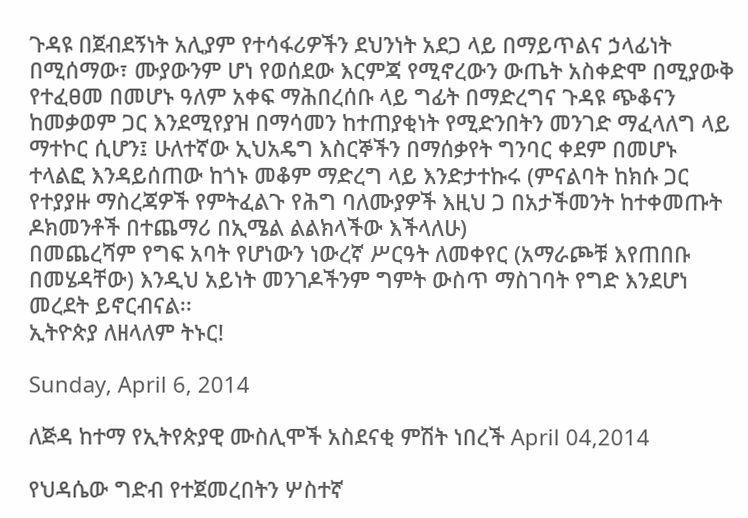ጉዳዩ በጀብደኝነት አሊያም የተሳፋሪዎችን ደህንነት አደጋ ላይ በማይጥልና ኃላፊነት በሚሰማው፣ ሙያውንም ሆነ የወሰደው እርምጃ የሚኖረውን ውጤት አስቀድሞ በሚያውቅ የተፈፀመ በመሆኑ ዓለም አቀፍ ማሕበረሰቡ ላይ ግፊት በማድረግና ጉዳዩ ጭቆናን ከመቃወም ጋር እንደሚየያዝ በማሳመን ከተጠያቂነት የሚድንበትን መንገድ ማፈላለግ ላይ ማተኮር ሲሆን፤ ሁለተኛው ኢህአዴግ እስርኞችን በማሰቃየት ግንባር ቀደም በመሆኑ ተላልፎ እንዳይሰጠው ከጎኑ መቆም ማድረግ ላይ እንድታተኩሩ (ምናልባት ከክሱ ጋር የተያያዙ ማስረጃዎች የምትፈልጉ የሕግ ባለሙያዎች እዚህ ጋ በአታችመንት ከተቀመጡት ዶክመንቶች በተጨማሪ በኢሜል ልልክላችው እችላለሁ)
በመጨረሻም የግፍ አባት የሆነውን ነውረኛ ሥርዓት ለመቀየር (አማራጮቹ እየጠበቡ በመሄዳቸው) እንዲህ አይነት መንገዶችንም ግምት ውስጥ ማስገባት የግድ እንደሆነ መረደት ይኖርብናል፡፡
ኢትዮጵያ ለዘላለም ትኑር!

Sunday, April 6, 2014

ለጅዳ ከተማ የኢትየጵያዊ ሙስሊሞች አስደናቂ ምሽት ነበረች April 04,2014

የህዳሴው ግድብ የተጀመረበትን ሦስተኛ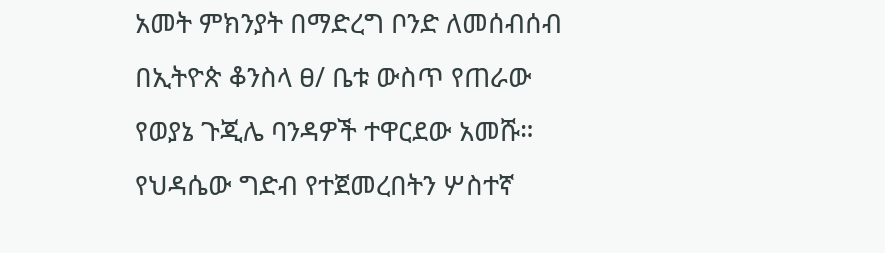አመት ምክንያት በማድረግ ቦንድ ለመሰብሰብ በኢትዮጵ ቆንስላ ፀ/ ቤቱ ውስጥ የጠራው የወያኔ ጉጂሌ ባንዳዎች ተዋርደው አመሹ።
የህዳሴው ግድብ የተጀመረበትን ሦስተኛ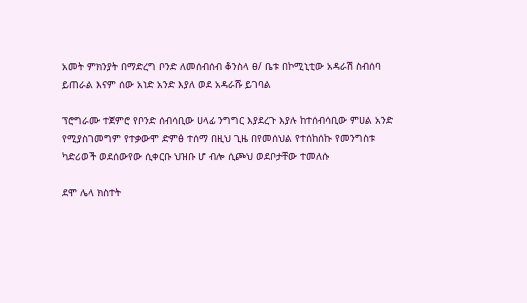አመት ምክንያት በማድረግ ቦንድ ለመሰብሰብ ቆንስላ ፀ/ ቤቱ በኮሚኒቲው አዳራሽ ስብሰባ ይጠራል እናም ሰው አነድ አንድ እያለ ወደ አዳራሹ ይገባል

ፕሮግራሙ ተጀምሮ የቦንድ ሰብሳቢው ሀላፊ ንግግር እያደረጉ እያሉ ከተሰብሳቢው ምሀል አንድ የሚያስገመግም የተቃውሞ ድምፅ ተሰማ በዚህ ጊዜ በየመሰህል የተሰከሰኩ የመንግስቱ ካድሪወች ወደሰውየው ሲቀርቡ ህዝቡ ሆ ብሎ ሲጮህ ወደቦታቸው ተመለሱ

ደሞ ሌላ ክስተት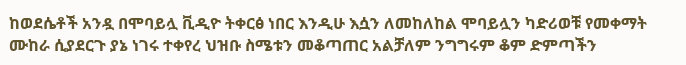ከወደሴቶች አንዷ በሞባይሏ ቪዲዮ ትቀርፅ ነበር እንዲሁ እሷን ለመከለከል ሞባይሏን ካድሪወቹ የመቀማት ሙከራ ሲያደርጉ ያኔ ነገሩ ተቀየረ ህዝቡ ስሜቱን መቆጣጠር አልቻለም ንግግሩም ቆም ድምጣችን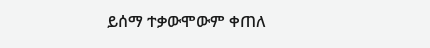ይሰማ ተቃውሞውም ቀጠለ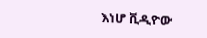እነሆ ቪዲዮው